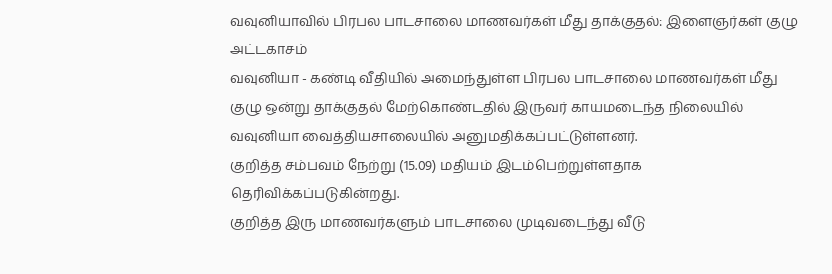வவுனியாவில் பிரபல பாடசாலை மாணவர்கள் மீது தாக்குதல்: இளைஞர்கள் குழு அட்டகாசம்
வவுனியா - கண்டி வீதியில் அமைந்துள்ள பிரபல பாடசாலை மாணவர்கள் மீது குழு ஒன்று தாக்குதல் மேற்கொண்டதில் இருவர் காயமடைந்த நிலையில் வவுனியா வைத்தியசாலையில் அனுமதிக்கப்பட்டுள்ளனர்.
குறித்த சம்பவம் நேற்று (15.09) மதியம் இடம்பெற்றுள்ளதாக தெரிவிக்கப்படுகின்றது.
குறித்த இரு மாணவர்களும் பாடசாலை முடிவடைந்து வீடு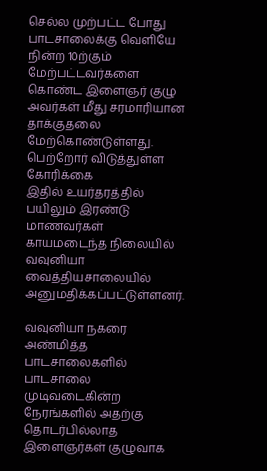செல்ல முற்பட்ட போது பாடசாலைக்கு வெளியே நின்ற 10ற்கும் மேற்பட்டவர்களை கொண்ட இளைஞர் குழு அவர்கள் மீது சரமாரியான தாக்குதலை மேற்கொண்டுள்ளது.
பெற்றோர் விடுத்துள்ள கோரிக்கை
இதில் உயர்தரத்தில் பயிலும் இரண்டு மாணவர்கள் காயமடைந்த நிலையில் வவுனியா வைத்தியசாலையில் அனுமதிக்கப்பட்டுள்ளனர்.

வவுனியா நகரை அண்மித்த பாடசாலைகளில் பாடசாலை முடிவடைகின்ற நேரங்களில் அதற்கு தொடர்பில்லாத இளைஞர்கள் குழுவாக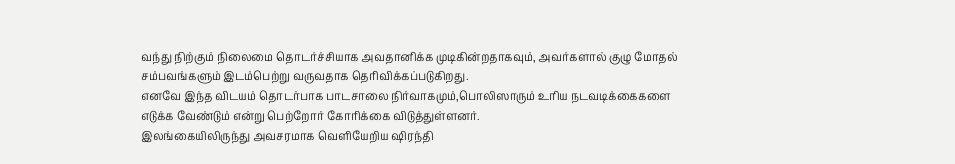வந்து நிற்கும் நிலைமை தொடர்ச்சியாக அவதானிக்க முடிகின்றதாகவும், அவர்களால் குழு மோதல் சம்பவங்களும் இடம்பெற்று வருவதாக தெரிவிக்கப்படுகிறது.
எனவே இந்த விடயம் தொடர்பாக பாடசாலை நிர்வாகமும்,பொலிஸாரும் உரிய நடவடிக்கைகளை எடுக்க வேண்டும் என்று பெற்றோர் கோரிக்கை விடுத்துள்ளனர்.
இலங்கையிலிருந்து அவசரமாக வெளியேறிய ஷிரந்தி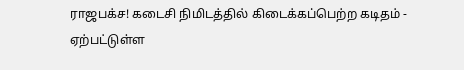ராஜபக்ச! கடைசி நிமிடத்தில் கிடைக்கப்பெற்ற கடிதம் - ஏற்பட்டுள்ள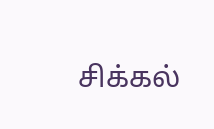சிக்கல்